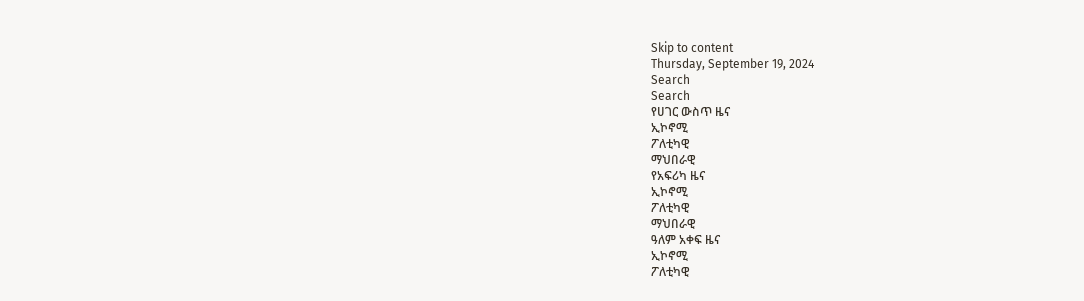Skip to content
Thursday, September 19, 2024
Search
Search
የሀገር ውስጥ ዜና
ኢኮኖሚ
ፖለቲካዊ
ማህበራዊ
የአፍሪካ ዜና
ኢኮኖሚ
ፖለቲካዊ
ማህበራዊ
ዓለም አቀፍ ዜና
ኢኮኖሚ
ፖለቲካዊ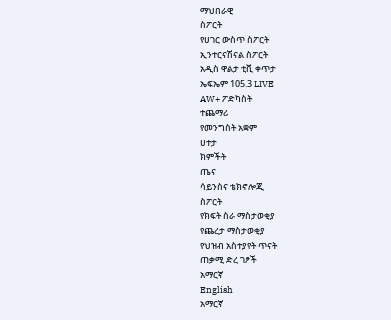ማህበራዊ
ስፖርት
የሀገር ውስጥ ስፖርት
ኢንተርናሽናል ስፖርት
አዲስ ዋልታ ቲቪ ቀጥታ
ኤፍኤም 105.3 LIVE
AW+ ፖድካስት
ተጨማሪ
የመንግስት አቋም
ሀተታ
ክምችት
ጤና
ሳይንስና ቴክኖሎጂ
ስፖርት
የክፍት ስራ ማስታወቂያ
የጨረታ ማስታወቂያ
የህዝብ አስተያየት ጥናት
ጠቃሚ ድረ ገፆች
አማርኛ
English
አማርኛ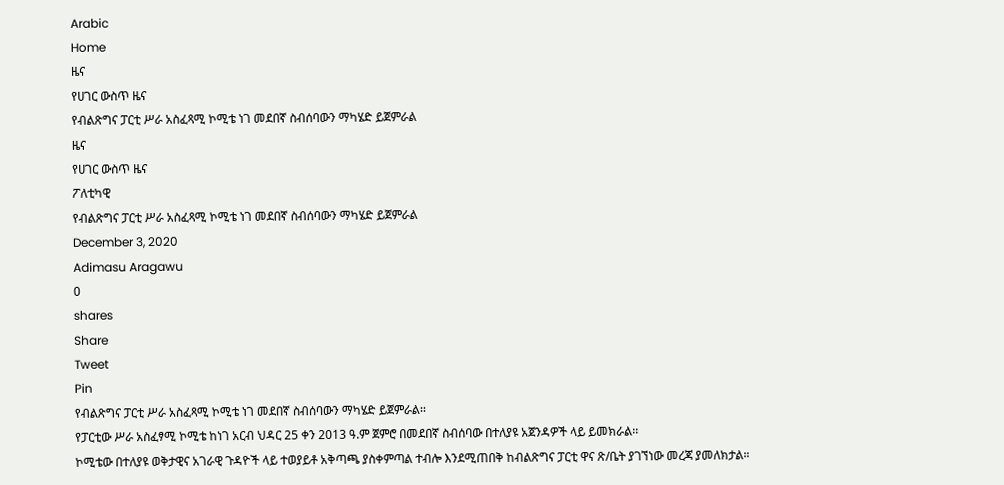Arabic
Home
ዜና
የሀገር ውስጥ ዜና
የብልጽግና ፓርቲ ሥራ አስፈጻሚ ኮሚቴ ነገ መደበኛ ስብሰባውን ማካሄድ ይጀምራል
ዜና
የሀገር ውስጥ ዜና
ፖለቲካዊ
የብልጽግና ፓርቲ ሥራ አስፈጻሚ ኮሚቴ ነገ መደበኛ ስብሰባውን ማካሄድ ይጀምራል
December 3, 2020
Adimasu Aragawu
0
shares
Share
Tweet
Pin
የብልጽግና ፓርቲ ሥራ አስፈጻሚ ኮሚቴ ነገ መደበኛ ስብሰባውን ማካሄድ ይጀምራል፡፡
የፓርቲው ሥራ አስፈፃሚ ኮሚቴ ከነገ አርብ ህዳር 25 ቀን 2013 ዓ.ም ጀምሮ በመደበኛ ስብሰባው በተለያዩ አጀንዳዎች ላይ ይመክራል፡፡
ኮሚቴው በተለያዩ ወቅታዊና አገራዊ ጉዳዮች ላይ ተወያይቶ አቅጣጫ ያስቀምጣል ተብሎ እንደሚጠበቅ ከብልጽግና ፓርቲ ዋና ጽ/ቤት ያገኘነው መረጃ ያመለክታል።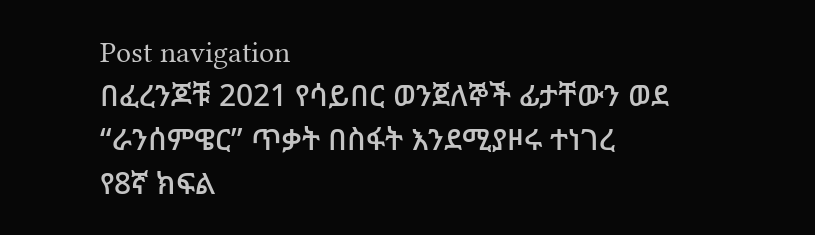Post navigation
በፈረንጆቹ 2021 የሳይበር ወንጀለኞች ፊታቸውን ወደ “ራንሰምዌር” ጥቃት በስፋት እንደሚያዞሩ ተነገረ
የ8ኛ ክፍል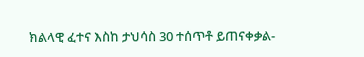ክልላዊ ፈተና እስከ ታህሳስ 30 ተሰጥቶ ይጠናቀቃል-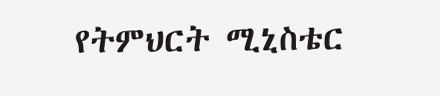የትምህርት ሚኒስቴር